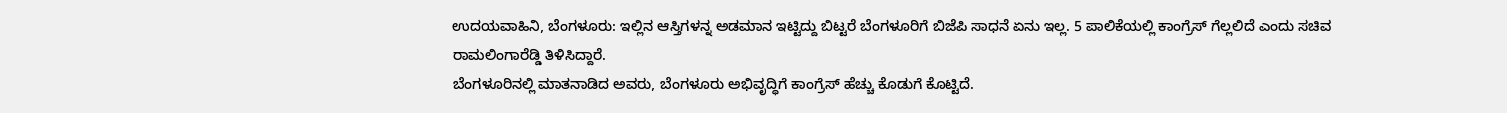ಉದಯವಾಹಿನಿ, ಬೆಂಗಳೂರು: ಇಲ್ಲಿನ ಆಸ್ತಿಗಳನ್ನ ಅಡಮಾನ ಇಟ್ಟಿದ್ದು ಬಿಟ್ಟರೆ ಬೆಂಗಳೂರಿಗೆ ಬಿಜೆಪಿ ಸಾಧನೆ ಏನು ಇಲ್ಲ. 5 ಪಾಲಿಕೆಯಲ್ಲಿ ಕಾಂಗ್ರೆಸ್ ಗೆಲ್ಲಲಿದೆ ಎಂದು ಸಚಿವ ರಾಮಲಿಂಗಾರೆಡ್ಡಿ ತಿಳಿಸಿದ್ದಾರೆ.
ಬೆಂಗಳೂರಿನಲ್ಲಿ ಮಾತನಾಡಿದ ಅವರು, ಬೆಂಗಳೂರು ಅಭಿವೃದ್ಧಿಗೆ ಕಾಂಗ್ರೆಸ್ ಹೆಚ್ಚು ಕೊಡುಗೆ ಕೊಟ್ಟಿದೆ.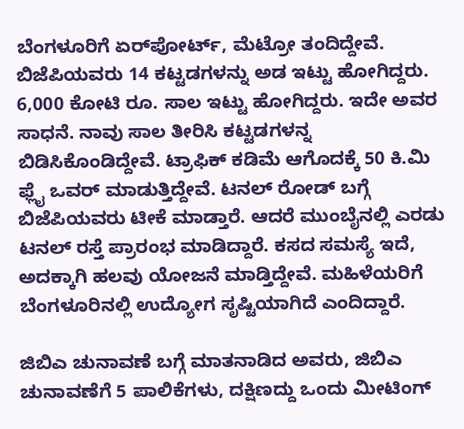ಬೆಂಗಳೂರಿಗೆ ಏರ್‌ಪೋರ್ಟ್, ಮೆಟ್ರೋ ತಂದಿದ್ದೇವೆ. ಬಿಜೆಪಿಯವರು 14 ಕಟ್ಟಡಗಳನ್ನು ಅಡ ಇಟ್ಟು ಹೋಗಿದ್ದರು. 6,000 ಕೋಟಿ ರೂ. ಸಾಲ ಇಟ್ಟು ಹೋಗಿದ್ದರು. ಇದೇ ಅವರ ಸಾಧನೆ. ನಾವು ಸಾಲ ತೀರಿಸಿ ಕಟ್ಟಡಗಳನ್ನ ಬಿಡಿಸಿಕೊಂಡಿದ್ದೇವೆ. ಟ್ರಾಫಿಕ್ ಕಡಿಮೆ ಆಗೊದಕ್ಕೆ 50 ಕಿ.ಮಿ ಫ್ಲೈ ಒವರ್ ಮಾಡುತ್ತಿದ್ದೇವೆ. ಟನಲ್ ರೋಡ್ ಬಗ್ಗೆ ಬಿಜೆಪಿಯವರು ಟೀಕೆ ಮಾಡ್ತಾರೆ. ಆದರೆ ಮುಂಬೈನಲ್ಲಿ ಎರಡು ಟನಲ್‌ ರಸ್ತೆ ಪ್ರಾರಂಭ ಮಾಡಿದ್ದಾರೆ. ಕಸದ ಸಮಸ್ಯೆ ಇದೆ, ಅದಕ್ಕಾಗಿ ಹಲವು ಯೋಜನೆ ಮಾಡ್ತಿದ್ದೇವೆ. ಮಹಿಳೆಯರಿಗೆ ಬೆಂಗಳೂರಿನಲ್ಲಿ ಉದ್ಯೋಗ ಸೃಷ್ಟಿಯಾಗಿದೆ ಎಂದಿದ್ದಾರೆ.

ಜಿಬಿಎ ಚುನಾವಣೆ ಬಗ್ಗೆ ಮಾತನಾಡಿದ ಅವರು, ಜಿಬಿಎ ಚುನಾವಣೆಗೆ 5 ಪಾಲಿಕೆಗಳು, ದಕ್ಷಿಣದ್ದು ಒಂದು ಮೀಟಿಂಗ್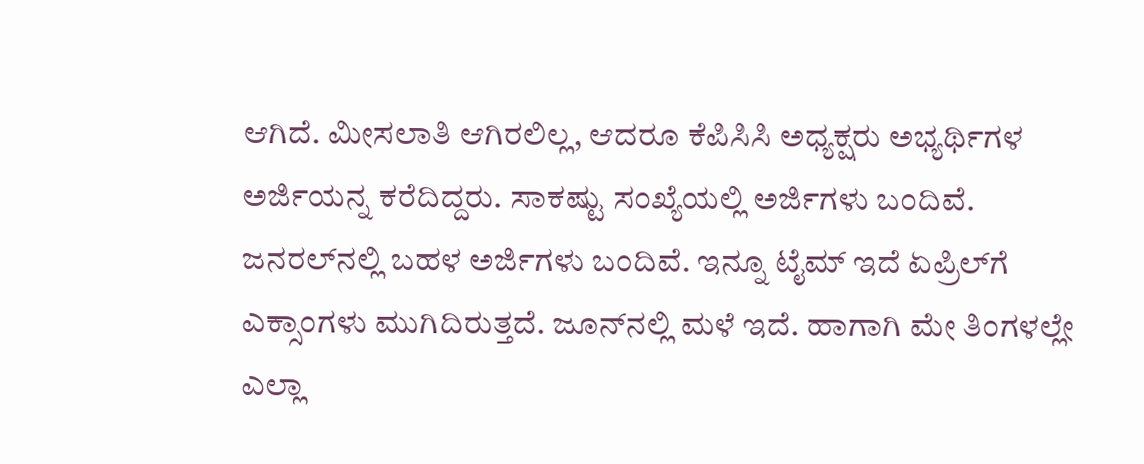ಆಗಿದೆ. ಮೀಸಲಾತಿ ಆಗಿರಲಿಲ್ಲ, ಆದರೂ ಕೆಪಿಸಿಸಿ ಅಧ್ಯಕ್ಷರು ಅಭ್ಯರ್ಥಿಗಳ ಅರ್ಜಿಯನ್ನ ಕರೆದಿದ್ದರು. ಸಾಕಷ್ಟು ಸಂಖ್ಯೆಯಲ್ಲಿ ಅರ್ಜಿಗಳು ಬಂದಿವೆ. ಜನರಲ್‌ನಲ್ಲಿ ಬಹಳ ಅರ್ಜಿಗಳು ಬಂದಿವೆ. ಇನ್ನೂ ಟೈಮ್ ಇದೆ ಏಪ್ರಿಲ್‌ಗೆ ಎಕ್ಸಾಂಗಳು ಮುಗಿದಿರುತ್ತದೆ. ಜೂನ್‌ನಲ್ಲಿ ಮಳೆ ಇದೆ. ಹಾಗಾಗಿ ಮೇ ತಿಂಗಳಲ್ಲೇ ಎಲ್ಲಾ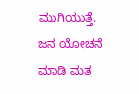ಮುಗಿಯುತ್ತೆ. ಜನ ಯೋಚನೆ ಮಾಡಿ ಮತ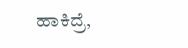ಹಾಕಿದ್ರೆ,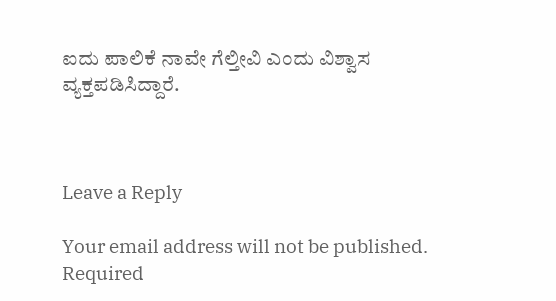ಐದು ಪಾಲಿಕೆ ನಾವೇ ಗೆಲ್ತೀವಿ ಎಂದು ವಿಶ್ವಾಸ ವ್ಯಕ್ತಪಡಿಸಿದ್ದಾರೆ.



Leave a Reply

Your email address will not be published. Required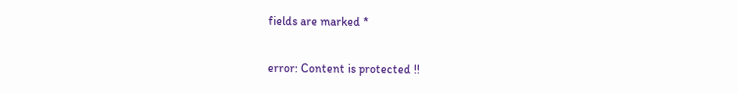fields are marked *

error: Content is protected !!